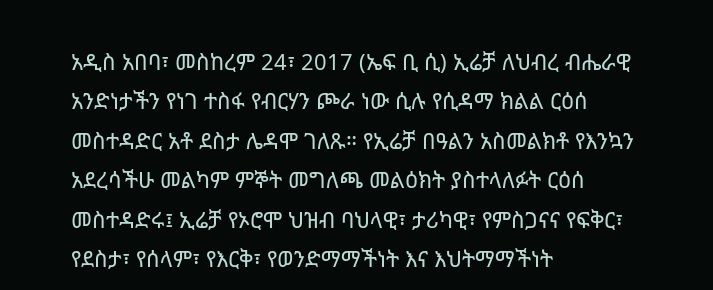አዲስ አበባ፣ መስከረም 24፣ 2017 (ኤፍ ቢ ሲ) ኢሬቻ ለህብረ ብሔራዊ አንድነታችን የነገ ተስፋ የብርሃን ጮራ ነው ሲሉ የሲዳማ ክልል ርዕሰ መስተዳድር አቶ ደስታ ሌዳሞ ገለጹ። የኢሬቻ በዓልን አስመልክቶ የእንኳን አደረሳችሁ መልካም ምኞት መግለጫ መልዕክት ያስተላለፉት ርዕሰ መስተዳድሩ፤ ኢሬቻ የኦሮሞ ህዝብ ባህላዊ፣ ታሪካዊ፣ የምስጋናና የፍቅር፣ የደስታ፣ የሰላም፣ የእርቅ፣ የወንድማማችነት እና እህትማማችነት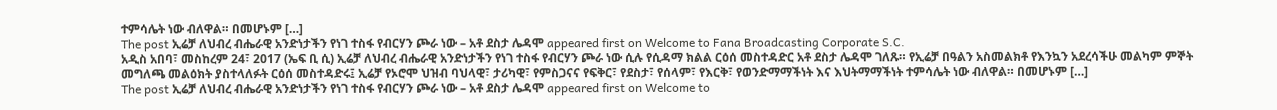ተምሳሌት ነው ብለዋል። በመሆኑም […]
The post ኢሬቻ ለህብረ ብሔራዊ አንድነታችን የነገ ተስፋ የብርሃን ጮራ ነው – አቶ ደስታ ሌዳሞ appeared first on Welcome to Fana Broadcasting Corporate S.C.
አዲስ አበባ፣ መስከረም 24፣ 2017 (ኤፍ ቢ ሲ) ኢሬቻ ለህብረ ብሔራዊ አንድነታችን የነገ ተስፋ የብርሃን ጮራ ነው ሲሉ የሲዳማ ክልል ርዕሰ መስተዳድር አቶ ደስታ ሌዳሞ ገለጹ። የኢሬቻ በዓልን አስመልክቶ የእንኳን አደረሳችሁ መልካም ምኞት መግለጫ መልዕክት ያስተላለፉት ርዕሰ መስተዳድሩ፤ ኢሬቻ የኦሮሞ ህዝብ ባህላዊ፣ ታሪካዊ፣ የምስጋናና የፍቅር፣ የደስታ፣ የሰላም፣ የእርቅ፣ የወንድማማችነት እና እህትማማችነት ተምሳሌት ነው ብለዋል። በመሆኑም […]
The post ኢሬቻ ለህብረ ብሔራዊ አንድነታችን የነገ ተስፋ የብርሃን ጮራ ነው – አቶ ደስታ ሌዳሞ appeared first on Welcome to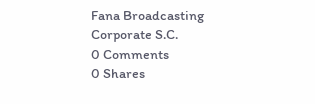Fana Broadcasting Corporate S.C.
0 Comments
0 Shares